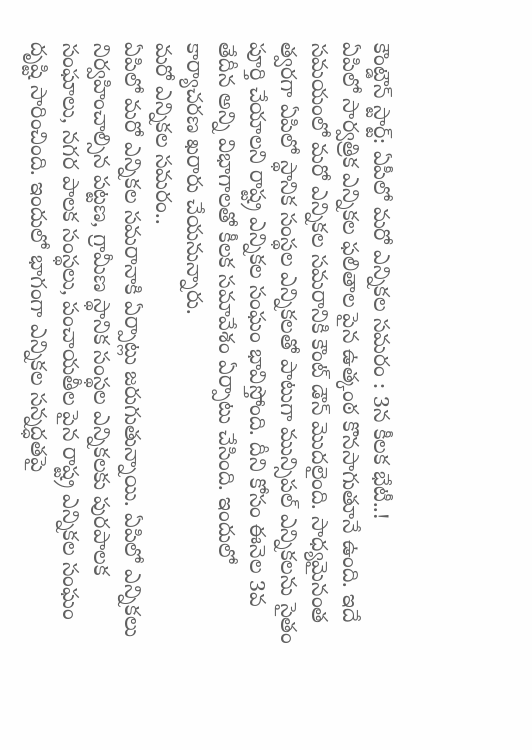కౌంట్డౌన్ స్టార్ట్: ఏపీలో మరో ఎన్నికల సమరం : 3న కీలక భేటీ..!
ఏపిలో సార్వత్రిక ఎన్నికల ఫలితాల పైన ఉత్కంఠ కొనసాగుతూనే ఉంది. ఇదే సమయంలో మరో ఎన్నికల సమరానికి కౌంట్ డౌన్ మొదలైంది. సాధ్యమైనంత త్వరగా ఏపిలో స్థానిక సంస్థల ఎన్నికలతో పాటుగా మున్సిపల్ ఎన్నికలను సైతం పూర్తి చేయాలని రాష్ట్ర ఎన్నికల సంఘం భావిస్తోంది. దీని కోసం ఈనెల 3వ తేదీన అన్ని విభాగాలతో కీలక సమావేశం ఏర్పాటు చేసింది. ఇందులో కార్యాచరణ ఖరారు చేయనున్నారు.
మరో ఎన్నికల సమరం..
ఏపిలో మరో ఎన్నికల సమరానాకి ఏర్పాట్లు జరుగుతున్నాయి. ఏపిలో ఎన్నికలు నిర్వహించాల్సిన పట్టణ, గ్రామీణ స్థానిక సంస్థల ఎన్నికలకు పురపాలక సంఘాలు, నగర పాలక సంస్థలు, పంచాయతీల పైన రాష్ట్ర ఎన్నికల సంఘం దృష్టి సారించింది. ఇందులో భాగంగా ఎన్నికల సన్నద్ధతపై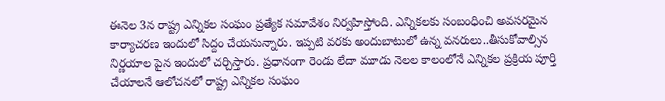ఈనెల 3న రాష్ట్ర ఎన్నికల సంఘం ప్రత్యేక సమావేశం నిర్వహిస్తోంది. ఎన్నికలకు సంబంధించి అవసరమైన కార్యాచరణ ఇందులో సిద్దం చేయనున్నారు. ఇప్పటి వరకు అందుబాటులో ఉన్న వనరులు..తీసుకోవాల్సిన నిర్ణయాల పైన ఇందులో చర్చిస్తారు. ప్రధానంగా రెండు లేదా మూడు నెలల కాలంలోనే ఎన్నికల ప్రక్రియ పూర్తి చేయాలనే ఆలోచనలో రాష్ట్ర ఎన్నికల సంఘం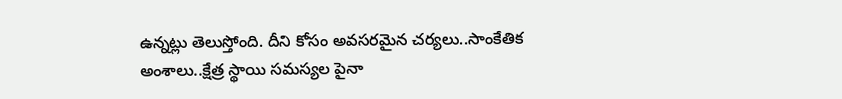ఉన్నట్లు తెలుస్తోంది. దీని కోసం అవసరమైన చర్యలు..సాంకేతిక అంశాలు..క్షేత్ర స్థాయి సమస్యల పైనా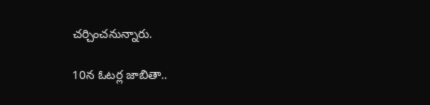చర్చించనున్నారు.

10న ఓటర్ల జాబితా..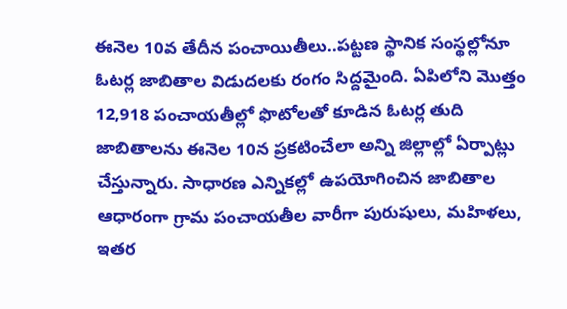ఈనెల 10వ తేదీన పంచాయితీలు..పట్టణ స్థానిక సంస్థల్లోనూ ఓటర్ల జాబితాల విడుదలకు రంగం సిద్దమైంది. ఏపిలోని మొత్తం 12,918 పంచాయతీల్లో ఫొటోలతో కూడిన ఓటర్ల తుది జాబితాలను ఈనెల 10న ప్రకటించేలా అన్ని జిల్లాల్లో ఏర్పాట్లు చేస్తున్నారు. సాధారణ ఎన్నికల్లో ఉపయోగించిన జాబితాల ఆధారంగా గ్రామ పంచాయతీల వారీగా పురుషులు, మహిళలు, ఇతర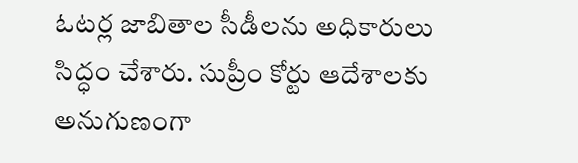ఓటర్ల జాబితాల సీడీలను అధికారులు సిద్ధం చేశారు. సుప్రీం కోర్టు ఆదేశాలకు అనుగుణంగా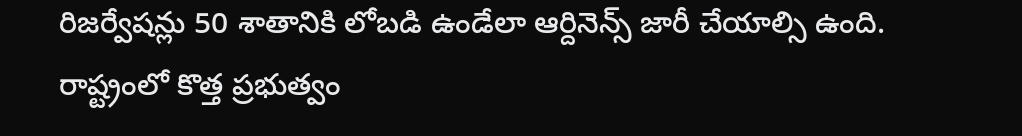రిజర్వేషన్లు 50 శాతానికి లోబడి ఉండేలా ఆర్దినెన్స్ జారీ చేయాల్సి ఉంది. రాష్ట్రంలో కొత్త ప్రభుత్వం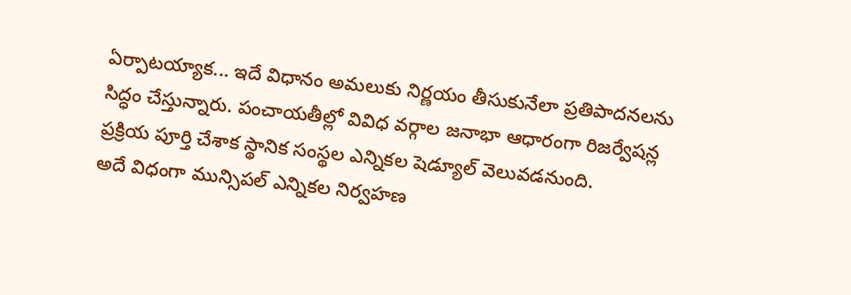ఏర్పాటయ్యాక... ఇదే విధానం అమలుకు నిర్ణయం తీసుకునేలా ప్రతిపాదనలను సిద్ధం చేస్తున్నారు. పంచాయతీల్లో వివిధ వర్గాల జనాభా ఆధారంగా రిజర్వేషన్ల ప్రక్రియ పూర్తి చేశాక స్థానిక సంస్థల ఎన్నికల షెడ్యూల్ వెలువడనుంది.
అదే విధంగా మున్సిపల్ ఎన్నికల నిర్వహణ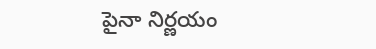పైనా నిర్ణయం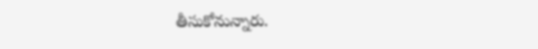తీసుకోనున్నారు.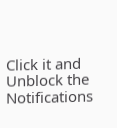Click it and Unblock the Notifications